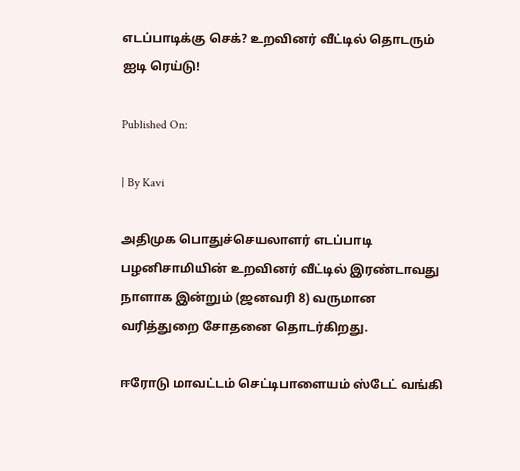எடப்பாடிக்கு செக்? உறவினர் வீட்டில் தொடரும் ஐடி ரெய்டு!

Published On:

| By Kavi

அதிமுக பொதுச்செயலாளர் எடப்பாடி பழனிசாமியின் உறவினர் வீட்டில் இரண்டாவது நாளாக இன்றும் (ஜனவரி 8) வருமான வரித்துறை சோதனை தொடர்கிறது.

ஈரோடு மாவட்டம் செட்டிபாளையம் ஸ்டேட் வங்கி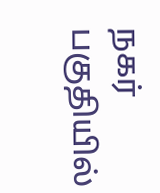நகர் பகுதியில்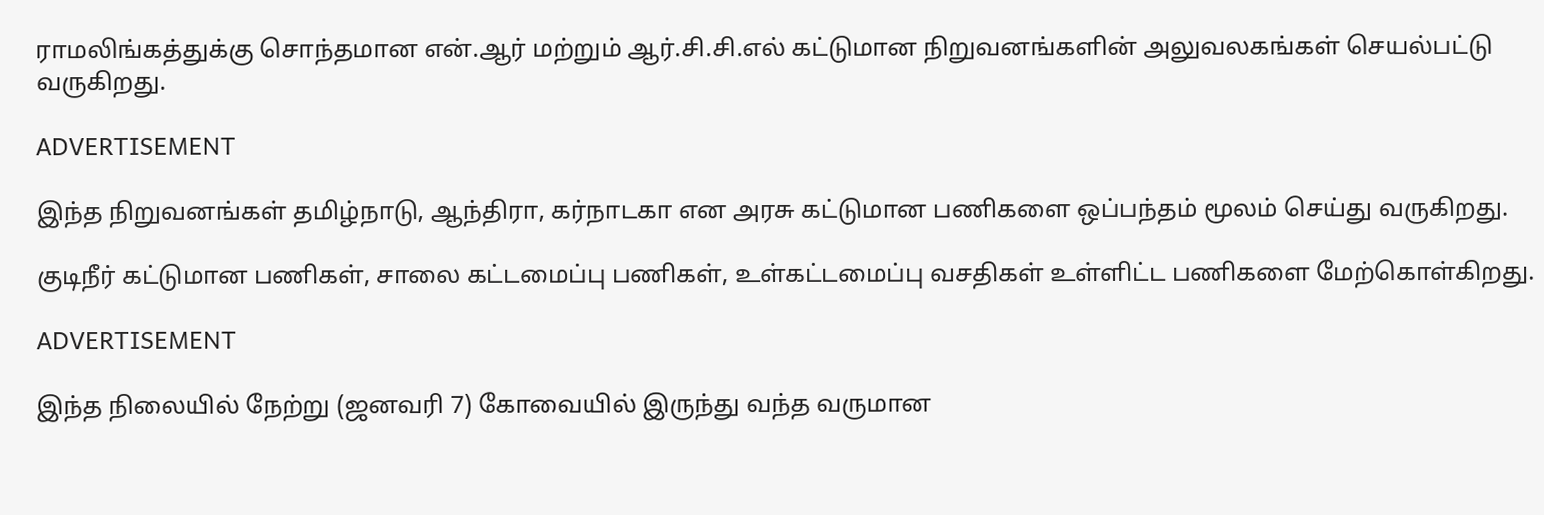ராமலிங்கத்துக்கு சொந்தமான என்.ஆர் மற்றும் ஆர்.சி.சி.எல் கட்டுமான நிறுவனங்களின் அலுவலகங்கள் செயல்பட்டு வருகிறது.

ADVERTISEMENT

இந்த நிறுவனங்கள் தமிழ்நாடு, ஆந்திரா, கர்நாடகா என அரசு கட்டுமான பணிகளை ஒப்பந்தம் மூலம் செய்து வருகிறது.

குடிநீர் கட்டுமான பணிகள், சாலை கட்டமைப்பு பணிகள், உள்கட்டமைப்பு வசதிகள் உள்ளிட்ட பணிகளை மேற்கொள்கிறது.

ADVERTISEMENT

இந்த நிலையில் நேற்று (ஜனவரி 7) கோவையில் இருந்து வந்த வருமான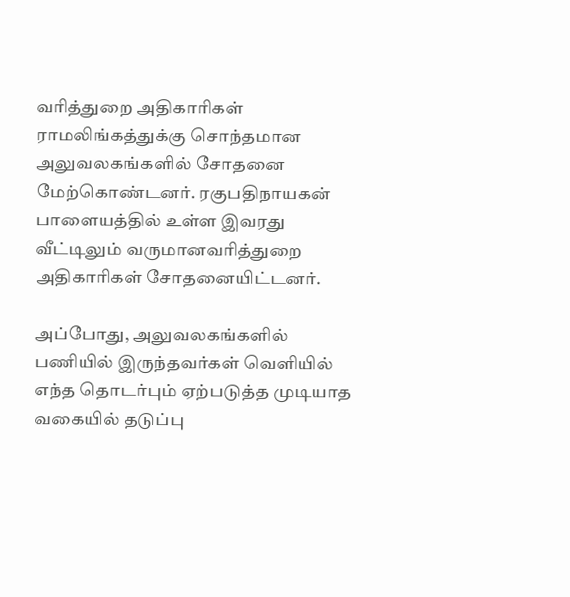வரித்துறை அதிகாரிகள் ராமலிங்கத்துக்கு சொந்தமான அலுவலகங்களில் சோதனை மேற்கொண்டனர். ரகுபதிநாயகன் பாளையத்தில் உள்ள இவரது வீட்டிலும் வருமானவரித்துறை அதிகாரிகள் சோதனையிட்டனர்.

அப்போது, அலுவலகங்களில் பணியில் இருந்தவர்கள் வெளியில் எந்த தொடர்பும் ஏற்படுத்த முடியாத வகையில் தடுப்பு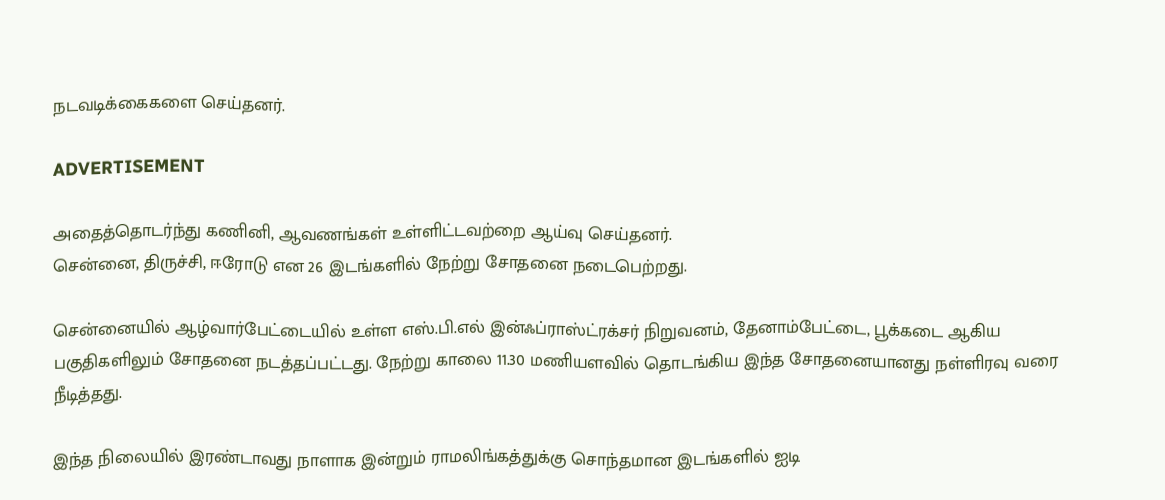நடவடிக்கைகளை செய்தனர்.

ADVERTISEMENT

அதைத்தொடர்ந்து கணினி, ஆவணங்கள் உள்ளிட்டவற்றை ஆய்வு செய்தனர்.
சென்னை, திருச்சி, ஈரோடு என 26 இடங்களில் நேற்று சோதனை நடைபெற்றது.

சென்னையில் ஆழ்வார்பேட்டையில் உள்ள எஸ்.பி.எல் இன்ஃப்ராஸ்ட்ரக்சர் நிறுவனம், தேனாம்பேட்டை, பூக்கடை ஆகிய பகுதிகளிலும் சோதனை நடத்தப்பட்டது. நேற்று காலை 11.30 மணியளவில் தொடங்கிய இந்த சோதனையானது நள்ளிரவு வரை நீடித்தது.

இந்த நிலையில் இரண்டாவது நாளாக இன்றும் ராமலிங்கத்துக்கு சொந்தமான இடங்களில் ஐடி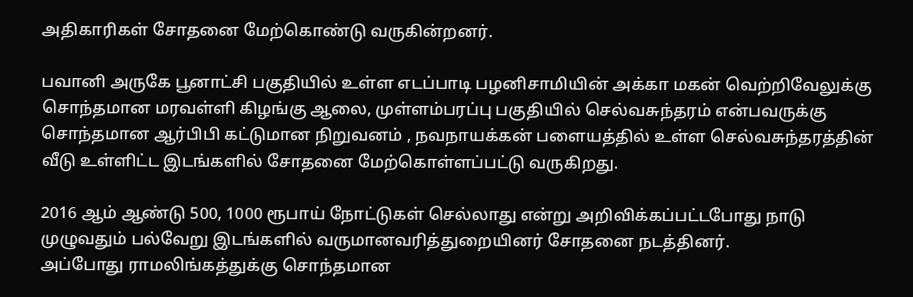அதிகாரிகள் சோதனை மேற்கொண்டு வருகின்றனர்.

பவானி அருகே பூனாட்சி பகுதியில் உள்ள எடப்பாடி பழனிசாமியின் அக்கா மகன் வெற்றிவேலுக்கு சொந்தமான மரவள்ளி கிழங்கு ஆலை, முள்ளம்பரப்பு பகுதியில் செல்வசுந்தரம் என்பவருக்கு சொந்தமான ஆர்பிபி கட்டுமான நிறுவனம் , நவநாயக்கன் பளையத்தில் உள்ள செல்வசுந்தரத்தின் வீடு உள்ளிட்ட இடங்களில் சோதனை மேற்கொள்ளப்பட்டு வருகிறது.

2016 ஆம் ஆண்டு 500, 1000 ரூபாய் நோட்டுகள் செல்லாது என்று அறிவிக்கப்பட்டபோது நாடு முழுவதும் பல்வேறு இடங்களில் வருமானவரித்துறையினர் சோதனை நடத்தினர்.
அப்போது ராமலிங்கத்துக்கு சொந்தமான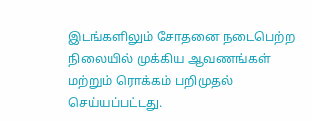இடங்களிலும் சோதனை நடைபெற்ற நிலையில் முக்கிய ஆவணங்கள் மற்றும் ரொக்கம் பறிமுதல் செய்யப்பட்டது.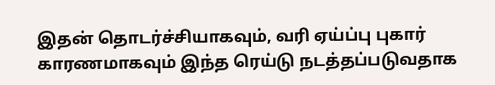இதன் தொடர்ச்சியாகவும், வரி ஏய்ப்பு புகார் காரணமாகவும் இந்த ரெய்டு நடத்தப்படுவதாக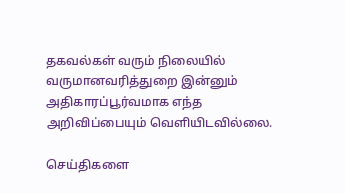தகவல்கள் வரும் நிலையில் வருமானவரித்துறை இன்னும் அதிகாரப்பூர்வமாக எந்த அறிவிப்பையும் வெளியிடவில்லை.

செய்திகளை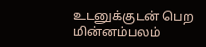உடனுக்குடன் பெற மின்னம்பலம்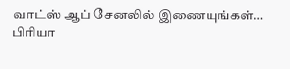வாட்ஸ் ஆப் சேனலில் இணையுங்கள்…
பிரியா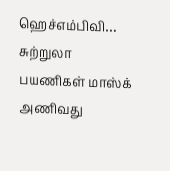ஹெச்எம்பிவி… சுற்றுலா பயணிகள் மாஸ்க் அணிவது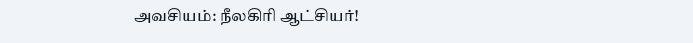அவசியம்: நீலகிரி ஆட்சியர்!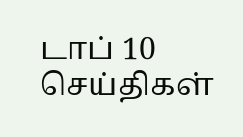டாப் 10 செய்திகள்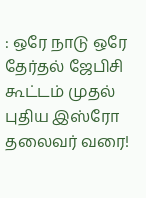: ஒரே நாடு ஒரே தேர்தல் ஜேபிசி கூட்டம் முதல் புதிய இஸ்ரோ தலைவர் வரை!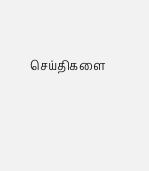செய்திகளை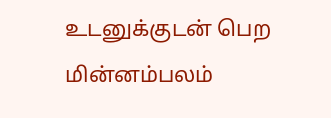உடனுக்குடன் பெற மின்னம்பலம்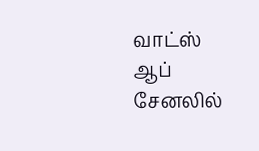வாட்ஸ் ஆப் சேனலில்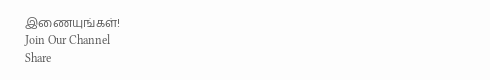இணையுங்கள்!
Join Our Channel
Share